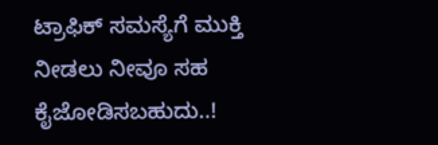ಟ್ರಾಫಿಕ್ ಸಮಸ್ಯೆಗೆ ಮುಕ್ತಿ ನೀಡಲು ನೀವೂ ಸಹ ಕೈಜೋಡಿಸಬಹುದು..!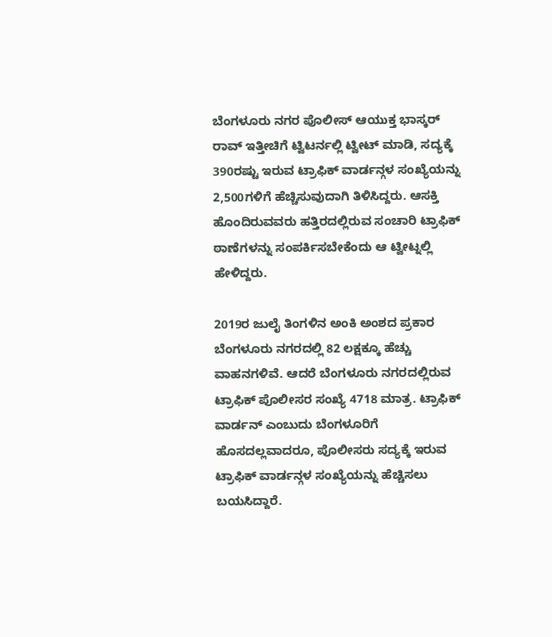ಬೆಂಗಳೂರು ನಗರ ಪೊಲೀಸ್ ಆಯುಕ್ತ ಭಾಸ್ಕರ್ ರಾವ್ ಇತ್ತೀಚಿಗೆ ಟ್ವಿಟರ್ನಲ್ಲಿ ಟ್ವೀಟ್ ಮಾಡಿ, ಸದ್ಯಕ್ಕೆ 390ರಷ್ಟು ಇರುವ ಟ್ರಾಫಿಕ್ ವಾರ್ಡನ್ಗಳ ಸಂಖ್ಯೆಯನ್ನು 2,500ಗಳಿಗೆ ಹೆಚ್ಚಿಸುವುದಾಗಿ ತಿಳಿಸಿದ್ದರು. ಆಸಕ್ತಿ ಹೊಂದಿರುವವರು ಹತ್ತಿರದಲ್ಲಿರುವ ಸಂಚಾರಿ ಟ್ರಾಫಿಕ್ ಠಾಣೆಗಳನ್ನು ಸಂಪರ್ಕಿಸಬೇಕೆಂದು ಆ ಟ್ವೀಟ್ನಲ್ಲಿ ಹೇಳಿದ್ದರು.

2019ರ ಜುಲೈ ತಿಂಗಳಿನ ಅಂಕಿ ಅಂಶದ ಪ್ರಕಾರ ಬೆಂಗಳೂರು ನಗರದಲ್ಲಿ 82 ಲಕ್ಷಕ್ಕೂ ಹೆಚ್ಚು ವಾಹನಗಳಿವೆ. ಆದರೆ ಬೆಂಗಳೂರು ನಗರದಲ್ಲಿರುವ ಟ್ರಾಫಿಕ್ ಪೊಲೀಸರ ಸಂಖ್ಯೆ 4718 ಮಾತ್ರ. ಟ್ರಾಫಿಕ್ ವಾರ್ಡನ್ ಎಂಬುದು ಬೆಂಗಳೂರಿಗೆ ಹೊಸದಲ್ಲವಾದರೂ, ಪೊಲೀಸರು ಸದ್ಯಕ್ಕೆ ಇರುವ ಟ್ರಾಫಿಕ್ ವಾರ್ಡನ್ಗಳ ಸಂಖ್ಯೆಯನ್ನು ಹೆಚ್ಚಿಸಲು ಬಯಸಿದ್ದಾರೆ.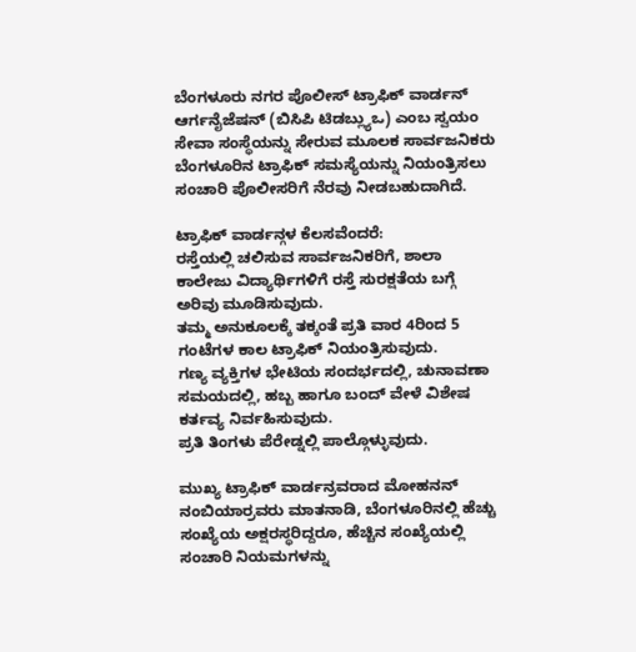ಬೆಂಗಳೂರು ನಗರ ಪೊಲೀಸ್ ಟ್ರಾಫಿಕ್ ವಾರ್ಡನ್ ಆರ್ಗನೈಜೆಷನ್ (ಬಿಸಿಪಿ ಟಿಡಬ್ಲ್ಯುಒ) ಎಂಬ ಸ್ವಯಂ ಸೇವಾ ಸಂಸ್ಥೆಯನ್ನು ಸೇರುವ ಮೂಲಕ ಸಾರ್ವಜನಿಕರು ಬೆಂಗಳೂರಿನ ಟ್ರಾಫಿಕ್ ಸಮಸ್ಯೆಯನ್ನು ನಿಯಂತ್ರಿಸಲು ಸಂಚಾರಿ ಪೊಲೀಸರಿಗೆ ನೆರವು ನೀಡಬಹುದಾಗಿದೆ.

ಟ್ರಾಫಿಕ್ ವಾರ್ಡನ್ಗಳ ಕೆಲಸವೆಂದರೆ:
ರಸ್ತೆಯಲ್ಲಿ ಚಲಿಸುವ ಸಾರ್ವಜನಿಕರಿಗೆ, ಶಾಲಾ ಕಾಲೇಜು ವಿದ್ಯಾರ್ಥಿಗಳಿಗೆ ರಸ್ತೆ ಸುರಕ್ಷತೆಯ ಬಗ್ಗೆ ಅರಿವು ಮೂಡಿಸುವುದು.
ತಮ್ಮ ಅನುಕೂಲಕ್ಕೆ ತಕ್ಕಂತೆ ಪ್ರತಿ ವಾರ 4ರಿಂದ 5 ಗಂಟೆಗಳ ಕಾಲ ಟ್ರಾಫಿಕ್ ನಿಯಂತ್ರಿಸುವುದು.
ಗಣ್ಯ ವ್ಯಕ್ತಿಗಳ ಭೇಟಿಯ ಸಂದರ್ಭದಲ್ಲಿ, ಚುನಾವಣಾ ಸಮಯದಲ್ಲಿ, ಹಬ್ಬ ಹಾಗೂ ಬಂದ್ ವೇಳೆ ವಿಶೇಷ ಕರ್ತವ್ಯ ನಿರ್ವಹಿಸುವುದು.
ಪ್ರತಿ ತಿಂಗಳು ಪೆರೇಡ್ನಲ್ಲಿ ಪಾಲ್ಗೊಳ್ಳುವುದು.

ಮುಖ್ಯ ಟ್ರಾಫಿಕ್ ವಾರ್ಡನ್ರವರಾದ ಮೋಹನನ್ ನಂಬಿಯಾರ್ರವರು ಮಾತನಾಡಿ, ಬೆಂಗಳೂರಿನಲ್ಲಿ ಹೆಚ್ಚು ಸಂಖ್ಯೆಯ ಅಕ್ಷರಸ್ಥರಿದ್ದರೂ, ಹೆಚ್ಚಿನ ಸಂಖ್ಯೆಯಲ್ಲಿ ಸಂಚಾರಿ ನಿಯಮಗಳನ್ನು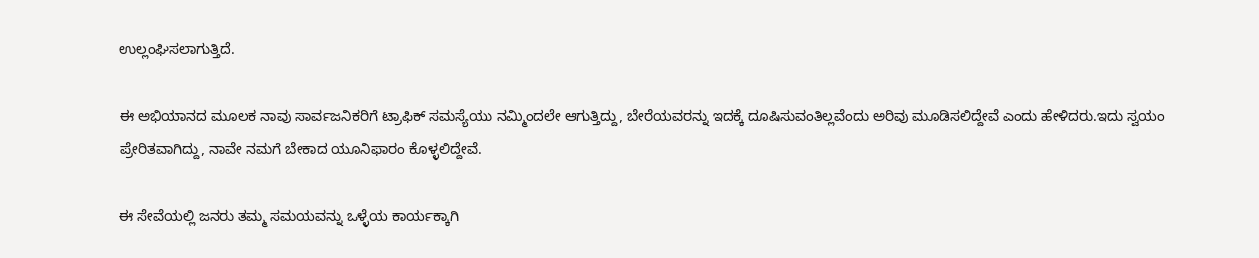ಉಲ್ಲಂಘಿಸಲಾಗುತ್ತಿದೆ.

ಈ ಅಭಿಯಾನದ ಮೂಲಕ ನಾವು ಸಾರ್ವಜನಿಕರಿಗೆ ಟ್ರಾಫಿಕ್ ಸಮಸ್ಯೆಯು ನಮ್ಮಿಂದಲೇ ಆಗುತ್ತಿದ್ದು, ಬೇರೆಯವರನ್ನು ಇದಕ್ಕೆ ದೂಷಿಸುವಂತಿಲ್ಲವೆಂದು ಅರಿವು ಮೂಡಿಸಲಿದ್ದೇವೆ ಎಂದು ಹೇಳಿದರು.ಇದು ಸ್ವಯಂ ಪ್ರೇರಿತವಾಗಿದ್ದು, ನಾವೇ ನಮಗೆ ಬೇಕಾದ ಯೂನಿಫಾರಂ ಕೊಳ್ಳಲಿದ್ದೇವೆ.

ಈ ಸೇವೆಯಲ್ಲಿ ಜನರು ತಮ್ಮ ಸಮಯವನ್ನು ಒಳ್ಳೆಯ ಕಾರ್ಯಕ್ಕಾಗಿ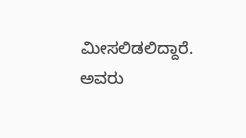ಮೀಸಲಿಡಲಿದ್ದಾರೆ. ಅವರು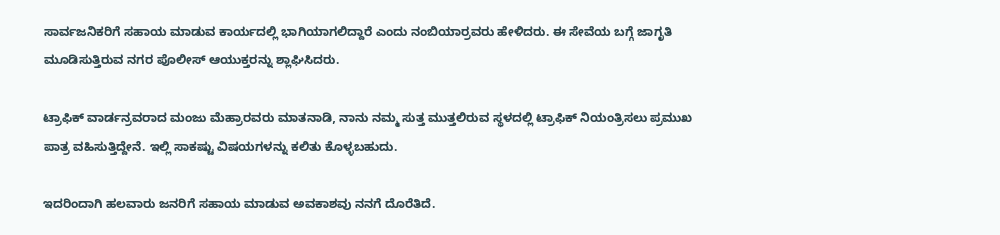ಸಾರ್ವಜನಿಕರಿಗೆ ಸಹಾಯ ಮಾಡುವ ಕಾರ್ಯದಲ್ಲಿ ಭಾಗಿಯಾಗಲಿದ್ದಾರೆ ಎಂದು ನಂಬಿಯಾರ್ರವರು ಹೇಳಿದರು. ಈ ಸೇವೆಯ ಬಗ್ಗೆ ಜಾಗೃತಿ ಮೂಡಿಸುತ್ತಿರುವ ನಗರ ಪೊಲೀಸ್ ಆಯುಕ್ತರನ್ನು ಶ್ಲಾಘಿಸಿದರು.

ಟ್ರಾಫಿಕ್ ವಾರ್ಡನ್ರವರಾದ ಮಂಜು ಮೆಹ್ರಾರವರು ಮಾತನಾಡಿ, ನಾನು ನಮ್ಮ ಸುತ್ತ ಮುತ್ತಲಿರುವ ಸ್ಥಳದಲ್ಲಿ ಟ್ರಾಫಿಕ್ ನಿಯಂತ್ರಿಸಲು ಪ್ರಮುಖ ಪಾತ್ರ ವಹಿಸುತ್ತಿದ್ದೇನೆ. ಇಲ್ಲಿ ಸಾಕಷ್ಟು ವಿಷಯಗಳನ್ನು ಕಲಿತು ಕೊಳ್ಳಬಹುದು.

ಇದರಿಂದಾಗಿ ಹಲವಾರು ಜನರಿಗೆ ಸಹಾಯ ಮಾಡುವ ಅವಕಾಶವು ನನಗೆ ದೊರೆತಿದೆ.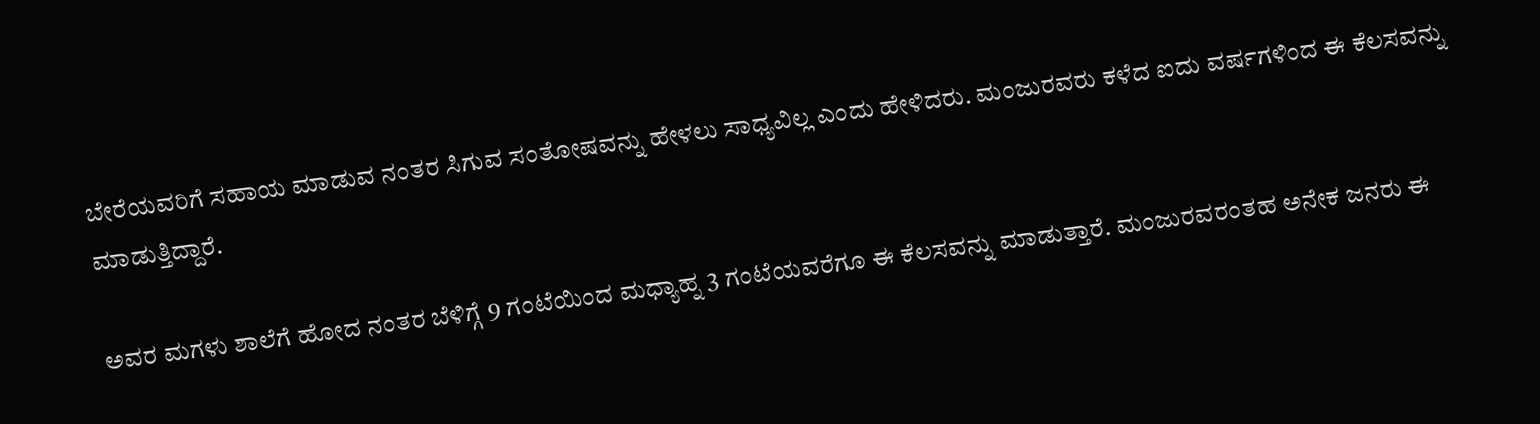ಬೇರೆಯವರಿಗೆ ಸಹಾಯ ಮಾಡುವ ನಂತರ ಸಿಗುವ ಸಂತೋಷವನ್ನು ಹೇಳಲು ಸಾಧ್ಯವಿಲ್ಲ ಎಂದು ಹೇಳಿದರು. ಮಂಜುರವರು ಕಳೆದ ಐದು ವರ್ಷಗಳಿಂದ ಈ ಕೆಲಸವನ್ನು ಮಾಡುತ್ತಿದ್ದಾರೆ.

ಅವರ ಮಗಳು ಶಾಲೆಗೆ ಹೋದ ನಂತರ ಬೆಳಿಗ್ಗೆ 9 ಗಂಟೆಯಿಂದ ಮಧ್ಯಾಹ್ನ 3 ಗಂಟೆಯವರೆಗೂ ಈ ಕೆಲಸವನ್ನು ಮಾಡುತ್ತಾರೆ. ಮಂಜುರವರಂತಹ ಅನೇಕ ಜನರು ಈ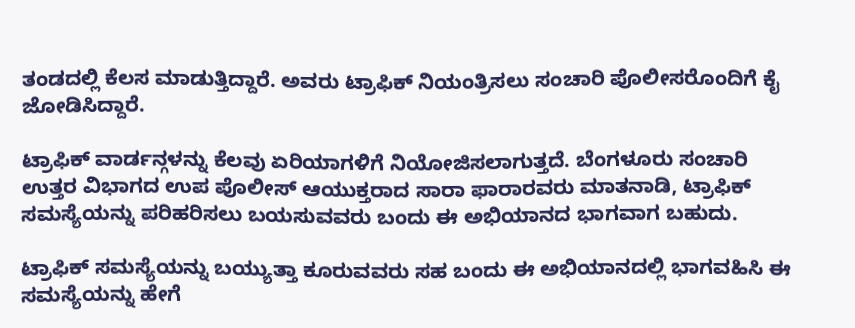ತಂಡದಲ್ಲಿ ಕೆಲಸ ಮಾಡುತ್ತಿದ್ದಾರೆ. ಅವರು ಟ್ರಾಫಿಕ್ ನಿಯಂತ್ರಿಸಲು ಸಂಚಾರಿ ಪೊಲೀಸರೊಂದಿಗೆ ಕೈ ಜೋಡಿಸಿದ್ದಾರೆ.

ಟ್ರಾಫಿಕ್ ವಾರ್ಡನ್ಗಳನ್ನು ಕೆಲವು ಏರಿಯಾಗಳಿಗೆ ನಿಯೋಜಿಸಲಾಗುತ್ತದೆ. ಬೆಂಗಳೂರು ಸಂಚಾರಿ ಉತ್ತರ ವಿಭಾಗದ ಉಪ ಪೊಲೀಸ್ ಆಯುಕ್ತರಾದ ಸಾರಾ ಫಾರಾರವರು ಮಾತನಾಡಿ, ಟ್ರಾಫಿಕ್ ಸಮಸ್ಯೆಯನ್ನು ಪರಿಹರಿಸಲು ಬಯಸುವವರು ಬಂದು ಈ ಅಭಿಯಾನದ ಭಾಗವಾಗ ಬಹುದು.

ಟ್ರಾಫಿಕ್ ಸಮಸ್ಯೆಯನ್ನು ಬಯ್ಯುತ್ತಾ ಕೂರುವವರು ಸಹ ಬಂದು ಈ ಅಭಿಯಾನದಲ್ಲಿ ಭಾಗವಹಿಸಿ ಈ ಸಮಸ್ಯೆಯನ್ನು ಹೇಗೆ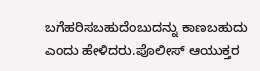ಬಗೆಹರಿಸಬಹುದೆಂಬುದನ್ನು ಕಾಣಬಹುದು ಎಂದು ಹೇಳಿದರು.ಪೊಲೀಸ್ ಆಯುಕ್ತರ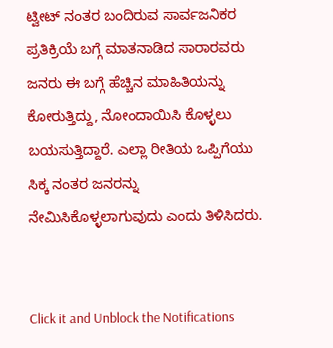ಟ್ವೀಟ್ ನಂತರ ಬಂದಿರುವ ಸಾರ್ವಜನಿಕರ ಪ್ರತಿಕ್ರಿಯೆ ಬಗ್ಗೆ ಮಾತನಾಡಿದ ಸಾರಾರವರು ಜನರು ಈ ಬಗ್ಗೆ ಹೆಚ್ಚಿನ ಮಾಹಿತಿಯನ್ನು ಕೋರುತ್ತಿದ್ದು, ನೋಂದಾಯಿಸಿ ಕೊಳ್ಳಲು ಬಯಸುತ್ತಿದ್ದಾರೆ. ಎಲ್ಲಾ ರೀತಿಯ ಒಪ್ಪಿಗೆಯು ಸಿಕ್ಕ ನಂತರ ಜನರನ್ನು ನೇಮಿಸಿಕೊಳ್ಳಲಾಗುವುದು ಎಂದು ತಿಳಿಸಿದರು.


Click it and Unblock the Notifications